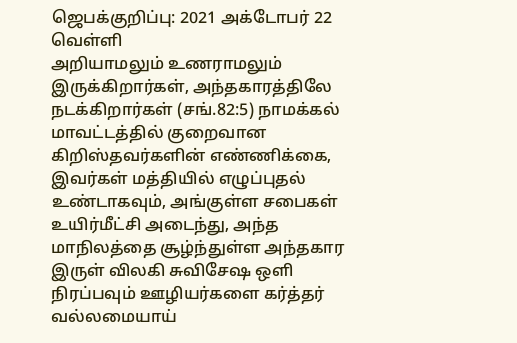ஜெபக்குறிப்பு: 2021 அக்டோபர் 22 வெள்ளி
அறியாமலும் உணராமலும் இருக்கிறார்கள், அந்தகாரத்திலே நடக்கிறார்கள் (சங்.82:5) நாமக்கல் மாவட்டத்தில் குறைவான கிறிஸ்தவர்களின் எண்ணிக்கை, இவர்கள் மத்தியில் எழுப்புதல் உண்டாகவும், அங்குள்ள சபைகள் உயிர்மீட்சி அடைந்து, அந்த மாநிலத்தை சூழ்ந்துள்ள அந்தகார இருள் விலகி சுவிசேஷ ஒளி நிரப்பவும் ஊழியர்களை கர்த்தர் வல்லமையாய்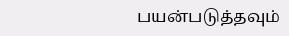பயன்படுத்தவும்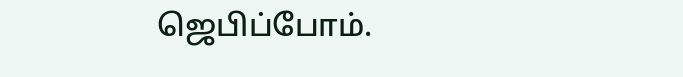ஜெபிப்போம்.